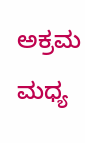ಅಕ್ರಮ ಮಧ್ಯ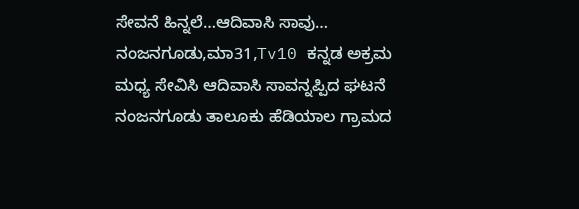ಸೇವನೆ ಹಿನ್ನಲೆ…ಆದಿವಾಸಿ ಸಾವು…
ನಂಜನಗೂಡು,ಮಾ31,Tv10 ಕನ್ನಡ ಅಕ್ರಮ ಮಧ್ಯ ಸೇವಿಸಿ ಆದಿವಾಸಿ ಸಾವನ್ನಪ್ಪಿದ ಘಟನೆ ನಂಜನಗೂಡು ತಾಲೂಕು ಹೆಡಿಯಾಲ ಗ್ರಾಮದ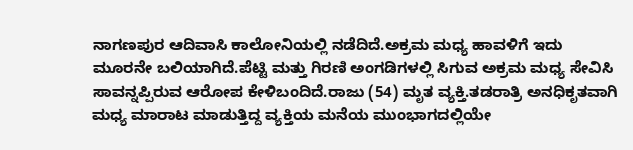ನಾಗಣಪುರ ಆದಿವಾಸಿ ಕಾಲೋನಿಯಲ್ಲಿ ನಡೆದಿದೆ.ಅಕ್ರಮ ಮಧ್ಯ ಹಾವಳಿಗೆ ಇದು ಮೂರನೇ ಬಲಿಯಾಗಿದೆ.ಪೆಟ್ಟಿ ಮತ್ತು ಗಿರಣಿ ಅಂಗಡಿಗಳಲ್ಲಿ ಸಿಗುವ ಅಕ್ರಮ ಮಧ್ಯ ಸೇವಿಸಿ ಸಾವನ್ನಪ್ಪಿರುವ ಆರೋಪ ಕೇಳಿಬಂದಿದೆ.ರಾಜು (54) ಮೃತ ವ್ಯಕ್ತಿ.ತಡರಾತ್ರಿ ಅನಧಿಕೃತವಾಗಿ ಮಧ್ಯ ಮಾರಾಟ ಮಾಡುತ್ತಿದ್ದ ವ್ಯಕ್ತಿಯ ಮನೆಯ ಮುಂಭಾಗದಲ್ಲಿಯೇ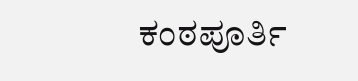ಕಂಠಪೂರ್ತಿ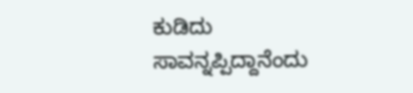ಕುಡಿದು ಸಾವನ್ನಪ್ಪಿದ್ದಾನೆಂದು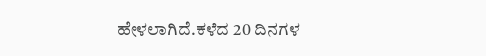ಹೇಳಲಾಗಿದೆ.ಕಳೆದ 20 ದಿನಗಳ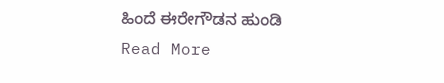ಹಿಂದೆ ಈರೇಗೌಡನ ಹುಂಡಿ
Read More